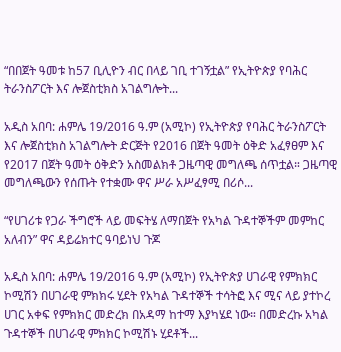“በበጀት ዓመቱ ከ57 ቢሊዮን ብር በላይ ገቢ ተገኝቷል” የኢትዮጵያ የባሕር ትራንስፖርት እና ሎጀስቲክስ አገልግሎት...

አዲስ አበባ: ሐምሌ 19/2016 ዓ.ም (አሚኮ) የኢትዮጵያ የባሕር ትራንስፖርት እና ሎጀስቲክስ አገልግሎት ድርጅት የ2016 በጀት ዓመት ዕቅድ አፈፃፀም እና የ2017 በጀት ዓመት ዕቅድን አስመልክቶ ጋዜጣዊ መግለጫ ሰጥቷል። ጋዜጣዊ መግለጫውን የሰጡት የተቋሙ ዋና ሥራ አሥፈፃሚ በሪሶ...

“የሀገሪቱ የጋራ ችግሮች ላይ መፍትሄ ለማበጀት የአካል ጉዳተኞችም መምከር አለብን” ዋና ዳይሬክተር ዓባይነህ ጉጆ

አዲስ አበባ: ሐምሌ 19/2016 ዓ.ም (አሚኮ) የኢትዮጵያ ሀገራዊ የምክክር ኮሚሽን በሀገራዊ ምክክሩ ሂደት የአካል ጉዳተኞች ተሳትፎ እና ሚና ላይ ያተኮረ ሀገር አቀፍ የምክክር መድረክ በአዳማ ከተማ እያካሄደ ነው። በመድረኩ አካል ጉዳተኞች በሀገራዊ ምክክር ኮሚሽኑ ሂደቶች...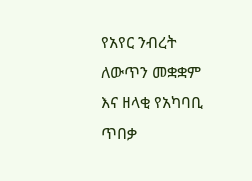የአየር ንብረት ለውጥን መቋቋም እና ዘላቂ የአካባቢ ጥበቃ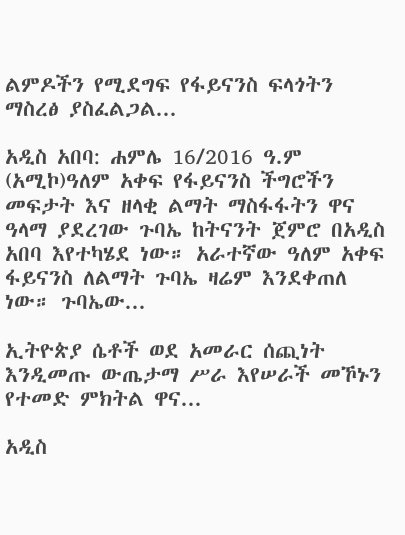ልምዶችን የሚደግፍ የፋይናንስ ፍላጎትን ማስረፅ ያስፈልጋል...

አዲስ አበባ: ሐምሌ 16/2016 ዓ.ም (አሚኮ)ዓለም አቀፍ የፋይናንስ ችግሮችን መፍታት እና ዘላቂ ልማት ማስፋፋትን ዋና ዓላማ ያደረገው ጉባኤ ከትናንት ጀምሮ በአዲስ አበባ እየተካሄደ ነው። አራተኛው ዓለም አቀፍ ፋይናንስ ለልማት ጉባኤ ዛሬም እንደቀጠለ ነው። ጉባኤው...

ኢትዮጵያ ሴቶች ወደ አመራር ሰጪነት እንዲመጡ ውጤታማ ሥራ እየሠራች መኾኑን የተመድ ምክትል ዋና...

አዲስ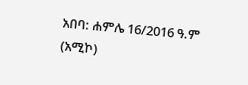አበባ: ሐምሌ 16/2016 ዓ.ም (አሚኮ)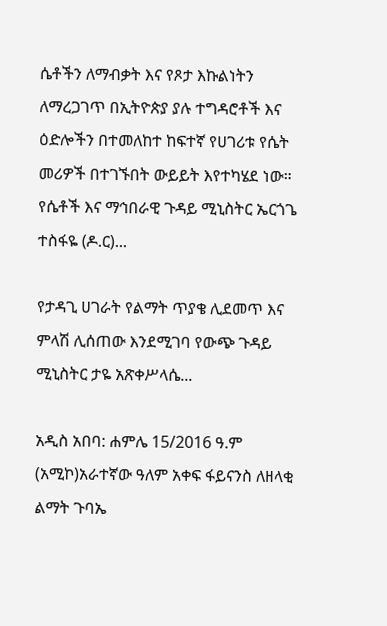ሴቶችን ለማብቃት እና የጾታ እኩልነትን ለማረጋገጥ በኢትዮጵያ ያሉ ተግዳሮቶች እና ዕድሎችን በተመለከተ ከፍተኛ የሀገሪቱ የሴት መሪዎች በተገኙበት ውይይት እየተካሄደ ነው። የሴቶች እና ማኅበራዊ ጉዳይ ሚኒስትር ኤርጎጌ ተስፋዬ (ዶ.ር)...

የታዳጊ ሀገራት የልማት ጥያቄ ሊደመጥ እና ምላሽ ሊሰጠው እንደሚገባ የውጭ ጉዳይ ሚኒስትር ታዬ አጽቀሥላሴ...

አዲስ አበባ: ሐምሌ 15/2016 ዓ.ም (አሚኮ)አራተኛው ዓለም አቀፍ ፋይናንስ ለዘላቂ ልማት ጉባኤ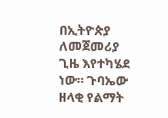በኢትዮጵያ ለመጀመሪያ ጊዜ እየተካሄደ ነው። ጉባኤው ዘላቂ የልማት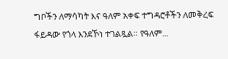ግቦችን ለማሳካት እና ዓለም አቀፍ ተግዳሮቶችን ለመቅረፍ ፋይዳው የጎላ እንደኾነ ተገልጿል። የዓለም...